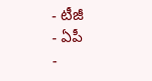- టీజీ
- ఏపీ
-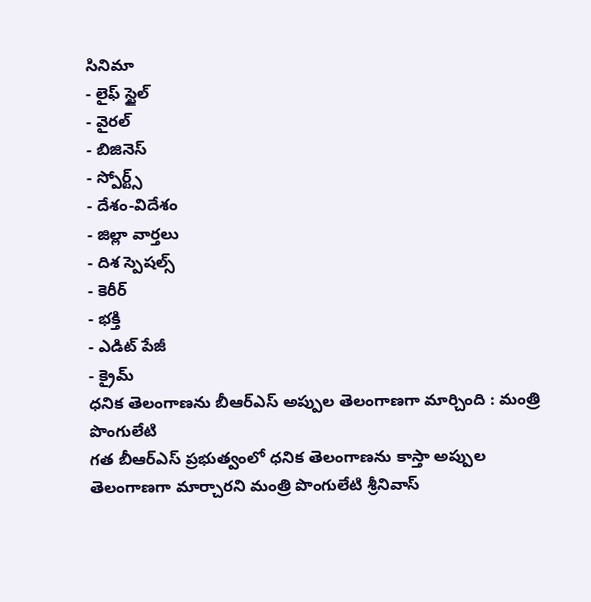సినిమా
- లైఫ్ స్టైల్
- వైరల్
- బిజినెస్
- స్పోర్ట్స్
- దేశం-విదేశం
- జిల్లా వార్తలు
- దిశ స్పెషల్స్
- కెరీర్
- భక్తి
- ఎడిట్ పేజీ
- క్రైమ్
ధనిక తెలంగాణను బీఆర్ఎస్ అప్పుల తెలంగాణగా మార్చింది : మంత్రి పొంగులేటి
గత బీఆర్ఎస్ ప్రభుత్వంలో ధనిక తెలంగాణను కాస్తా అప్పుల తెలంగాణగా మార్చారని మంత్రి పొంగులేటి శ్రీనివాస్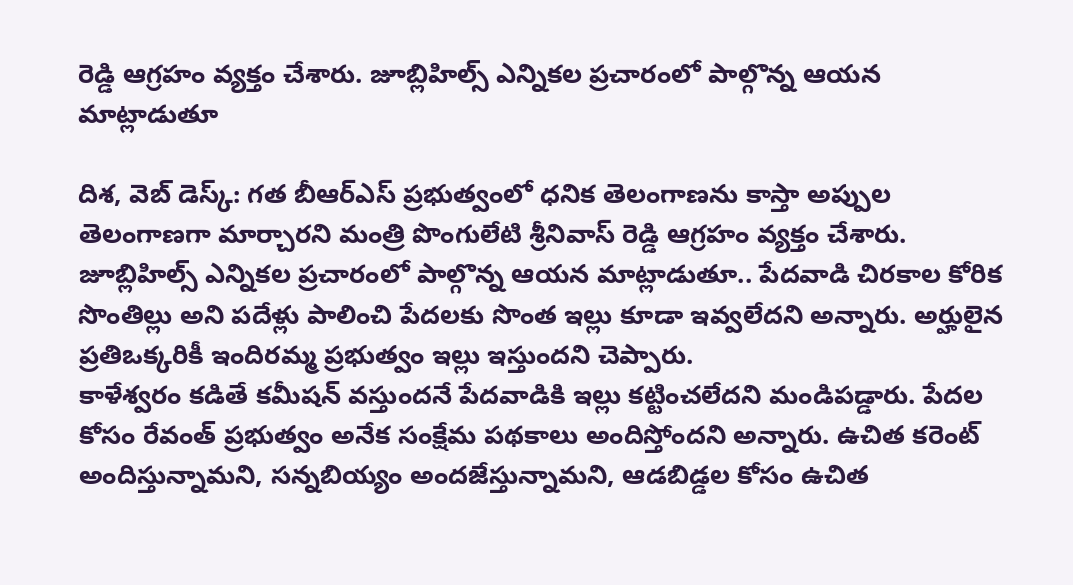రెడ్డి ఆగ్రహం వ్యక్తం చేశారు. జూబ్లిహిల్స్ ఎన్నికల ప్రచారంలో పాల్గొన్న ఆయన మాట్లాడుతూ

దిశ, వెబ్ డెస్క్: గత బీఆర్ఎస్ ప్రభుత్వంలో ధనిక తెలంగాణను కాస్తా అప్పుల తెలంగాణగా మార్చారని మంత్రి పొంగులేటి శ్రీనివాస్ రెడ్డి ఆగ్రహం వ్యక్తం చేశారు. జూబ్లిహిల్స్ ఎన్నికల ప్రచారంలో పాల్గొన్న ఆయన మాట్లాడుతూ.. పేదవాడి చిరకాల కోరిక సొంతిల్లు అని పదేళ్లు పాలించి పేదలకు సొంత ఇల్లు కూడా ఇవ్వలేదని అన్నారు. అర్హులైన ప్రతిఒక్కరికీ ఇందిరమ్మ ప్రభుత్వం ఇల్లు ఇస్తుందని చెప్పారు.
కాళేశ్వరం కడితే కమీషన్ వస్తుందనే పేదవాడికి ఇల్లు కట్టించలేదని మండిపడ్డారు. పేదల కోసం రేవంత్ ప్రభుత్వం అనేక సంక్షేమ పథకాలు అందిస్తోందని అన్నారు. ఉచిత కరెంట్ అందిస్తున్నామని, సన్నబియ్యం అందజేస్తున్నామని, ఆడబిడ్డల కోసం ఉచిత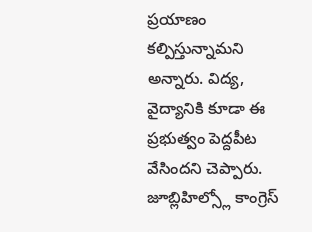ప్రయాణం కల్పిస్తున్నామని అన్నారు. విద్య, వైద్యానికి కూడా ఈ ప్రభుత్వం పెద్దపీట వేసిందని చెప్పారు. జూబ్లిహిల్స్లో కాంగ్రెస్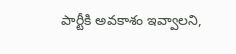పార్టీకి అవకాశం ఇవ్వాలని,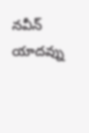నవీన్ యాదవ్ను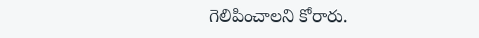గెలిపించాలని కోరారు.